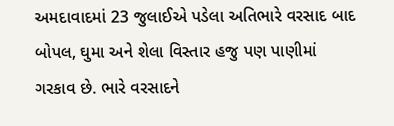અમદાવાદમાં 23 જુલાઈએ પડેલા અતિભારે વરસાદ બાદ બોપલ, ઘુમા અને શેલા વિસ્તાર હજુ પણ પાણીમાં ગરકાવ છે. ભારે વરસાદને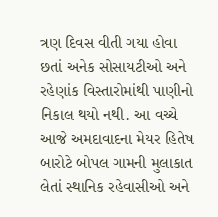ત્રણ દિવસ વીતી ગયા હોવા છતાં અનેક સોસાયટીઓ અને રહેણાંક વિસ્તારોમાંથી પાણીનો નિકાલ થયો નથી. આ વચ્ચે આજે અમદાવાદના મેયર હિતેષ બારોટે બોપલ ગામની મુલાકાત લેતાં સ્થાનિક રહેવાસીઓ અને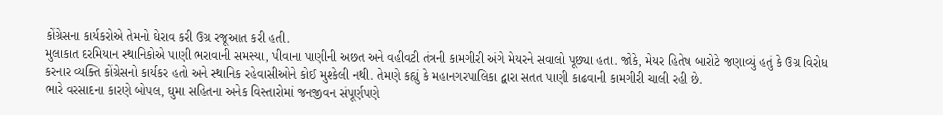કોંગ્રેસના કાર્યકરોએ તેમનો ઘેરાવ કરી ઉગ્ર રજૂઆત કરી હતી.
મુલાકાત દરમિયાન સ્થાનિકોએ પાણી ભરાવાની સમસ્યા, પીવાના પાણીની અછત અને વહીવટી તંત્રની કામગીરી અંગે મેયરને સવાલો પૂછ્યા હતા. જોકે, મેયર હિતેષ બારોટે જણાવ્યું હતું કે ઉગ્ર વિરોધ કરનાર વ્યક્તિ કોંગ્રેસનો કાર્યકર હતો અને સ્થાનિક રહેવાસીઓને કોઈ મુશ્કેલી નથી. તેમણે કહ્યું કે મહાનગરપાલિકા દ્વારા સતત પાણી કાઢવાની કામગીરી ચાલી રહી છે.
ભારે વરસાદના કારણે બોપલ, ઘુમા સહિતના અનેક વિસ્તારોમાં જનજીવન સંપૂર્ણપણે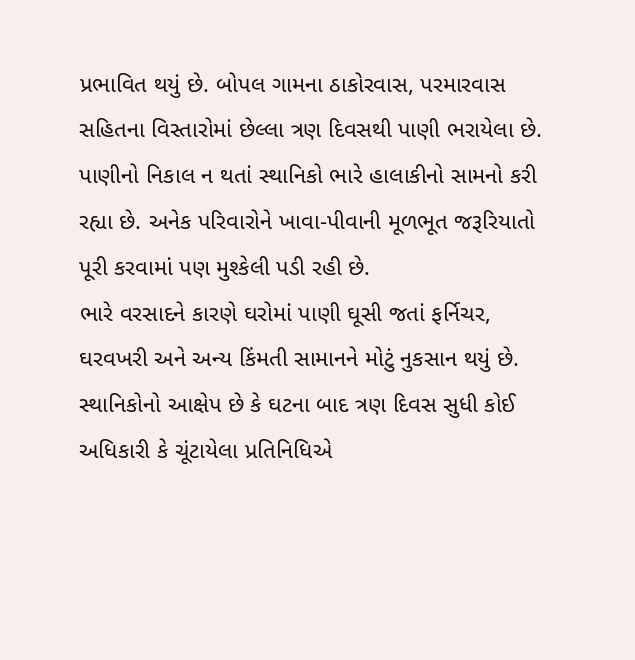પ્રભાવિત થયું છે. બોપલ ગામના ઠાકોરવાસ, પરમારવાસ સહિતના વિસ્તારોમાં છેલ્લા ત્રણ દિવસથી પાણી ભરાયેલા છે. પાણીનો નિકાલ ન થતાં સ્થાનિકો ભારે હાલાકીનો સામનો કરી રહ્યા છે. અનેક પરિવારોને ખાવા-પીવાની મૂળભૂત જરૂરિયાતો પૂરી કરવામાં પણ મુશ્કેલી પડી રહી છે.
ભારે વરસાદને કારણે ઘરોમાં પાણી ઘૂસી જતાં ફર્નિચર, ઘરવખરી અને અન્ય કિંમતી સામાનને મોટું નુકસાન થયું છે. સ્થાનિકોનો આક્ષેપ છે કે ઘટના બાદ ત્રણ દિવસ સુધી કોઈ અધિકારી કે ચૂંટાયેલા પ્રતિનિધિએ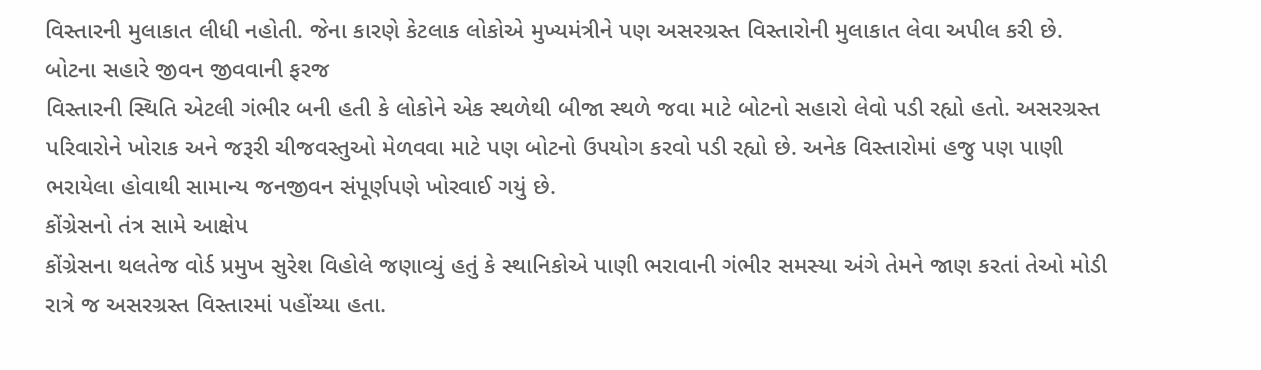વિસ્તારની મુલાકાત લીધી નહોતી. જેના કારણે કેટલાક લોકોએ મુખ્યમંત્રીને પણ અસરગ્રસ્ત વિસ્તારોની મુલાકાત લેવા અપીલ કરી છે.
બોટના સહારે જીવન જીવવાની ફરજ
વિસ્તારની સ્થિતિ એટલી ગંભીર બની હતી કે લોકોને એક સ્થળેથી બીજા સ્થળે જવા માટે બોટનો સહારો લેવો પડી રહ્યો હતો. અસરગ્રસ્ત પરિવારોને ખોરાક અને જરૂરી ચીજવસ્તુઓ મેળવવા માટે પણ બોટનો ઉપયોગ કરવો પડી રહ્યો છે. અનેક વિસ્તારોમાં હજુ પણ પાણી ભરાયેલા હોવાથી સામાન્ય જનજીવન સંપૂર્ણપણે ખોરવાઈ ગયું છે.
કોંગ્રેસનો તંત્ર સામે આક્ષેપ
કોંગ્રેસના થલતેજ વોર્ડ પ્રમુખ સુરેશ વિહોલે જણાવ્યું હતું કે સ્થાનિકોએ પાણી ભરાવાની ગંભીર સમસ્યા અંગે તેમને જાણ કરતાં તેઓ મોડી રાત્રે જ અસરગ્રસ્ત વિસ્તારમાં પહોંચ્યા હતા.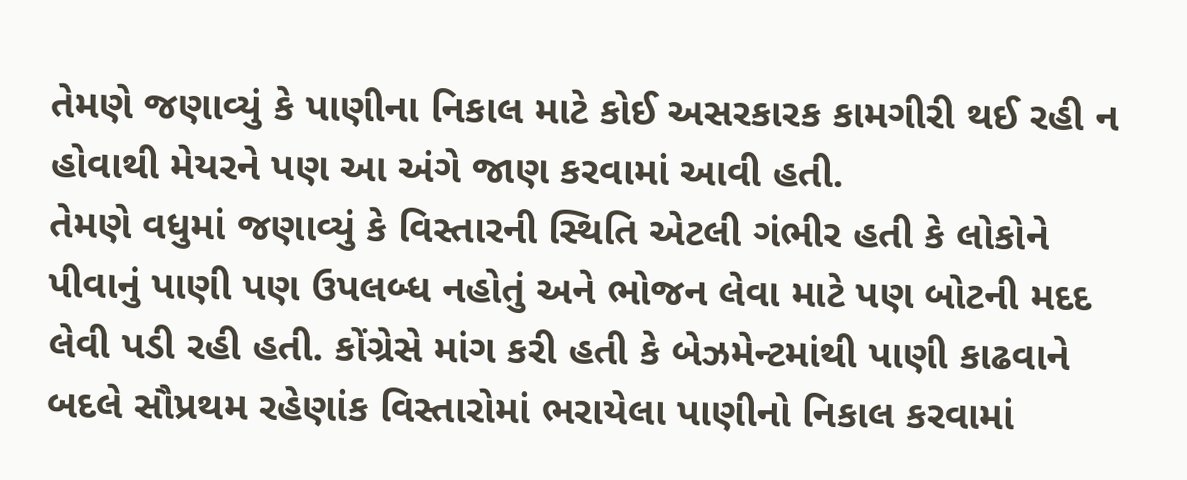તેમણે જણાવ્યું કે પાણીના નિકાલ માટે કોઈ અસરકારક કામગીરી થઈ રહી ન હોવાથી મેયરને પણ આ અંગે જાણ કરવામાં આવી હતી.
તેમણે વધુમાં જણાવ્યું કે વિસ્તારની સ્થિતિ એટલી ગંભીર હતી કે લોકોને પીવાનું પાણી પણ ઉપલબ્ધ નહોતું અને ભોજન લેવા માટે પણ બોટની મદદ લેવી પડી રહી હતી. કોંગ્રેસે માંગ કરી હતી કે બેઝમેન્ટમાંથી પાણી કાઢવાને બદલે સૌપ્રથમ રહેણાંક વિસ્તારોમાં ભરાયેલા પાણીનો નિકાલ કરવામાં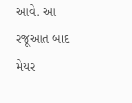આવે. આ રજૂઆત બાદ મેયર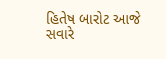હિતેષ બારોટ આજે સવારે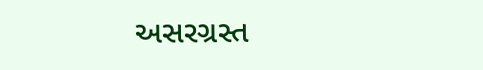અસરગ્રસ્ત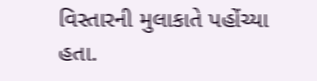વિસ્તારની મુલાકાતે પહોંચ્યા હતા.